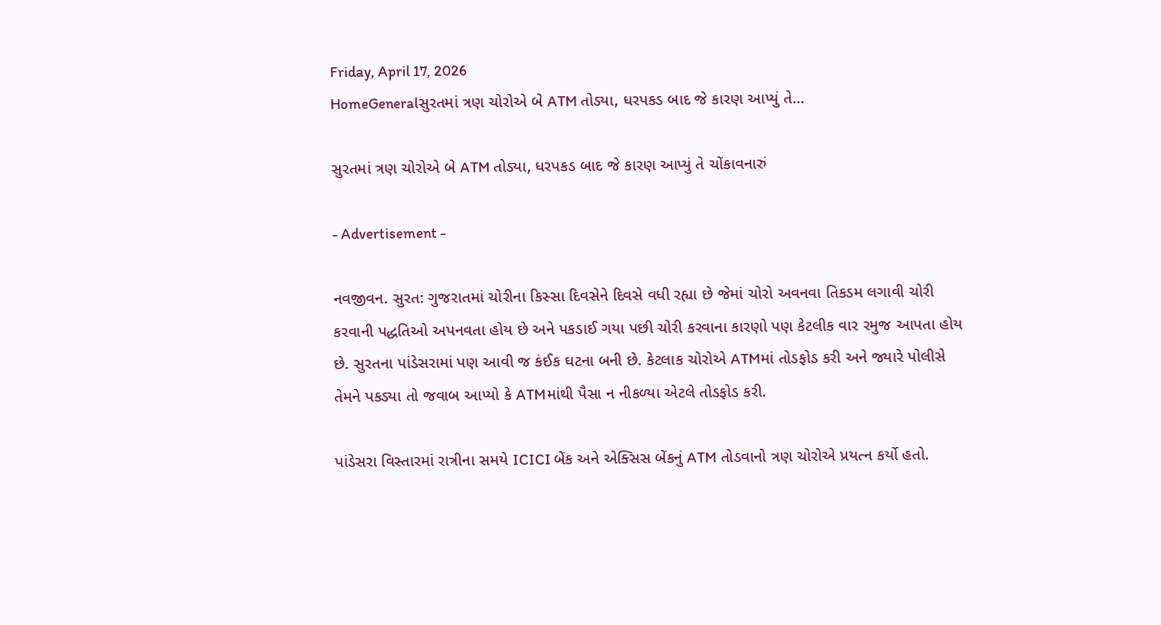Friday, April 17, 2026
HomeGeneralસુરતમાં ત્રણ ચોરોએ બે ATM તોડ્યા, ધરપકડ બાદ જે કારણ આપ્યું તે...

સુરતમાં ત્રણ ચોરોએ બે ATM તોડ્યા, ધરપકડ બાદ જે કારણ આપ્યું તે ચોંકાવનારું

- Advertisement -

નવજીવન. સુરત: ગુજરાતમાં ચોરીના કિસ્સા દિવસેને દિવસે વધી રહ્યા છે જેમાં ચોરો અવનવા તિકડમ લગાવી ચોરી કરવાની પદ્ધતિઓ અપનવતા હોય છે અને પકડાઈ ગયા પછી ચોરી કરવાના કારણો પણ કેટલીક વાર રમુજ આપતા હોય છે. સુરતના પાંડેસરામાં પણ આવી જ કંઈક ઘટના બની છે. કેટલાક ચોરોએ ATMમાં તોડફોડ કરી અને જ્યારે પોલીસે તેમને પકડ્યા તો જવાબ આપ્યો કે ATMમાંથી પૈસા ન નીકળ્યા એટલે તોડફોડ કરી.

પાંડેસરા વિસ્તારમાં રાત્રીના સમયે ICICI બેંક અને એક્સિસ બેંકનું ATM તોડવાનો ત્રણ ચોરોએ પ્રયત્ન કર્યો હતો.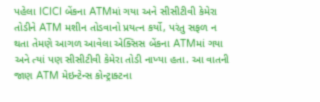પહેલા ICICI બેંકના ATMમાં ગયા અને સીસીટીવી કેમેરા તોડીને ATM મશીન તોડવાનો પ્રયત્ન કર્યો, પરંતુ સફળ ન થતા તેમણે આગળ આવેલા એક્સિસ બેંકના ATMમાં ગયા અને ત્યાં પણ સીસીટીવી કેમેરા તોડી નાખ્યા હતા. આ વાતની જાણ ATM મેઇન્ટેન્સ કોન્ટ્રાક્ટના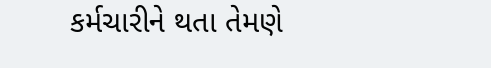કર્મચારીને થતા તેમણે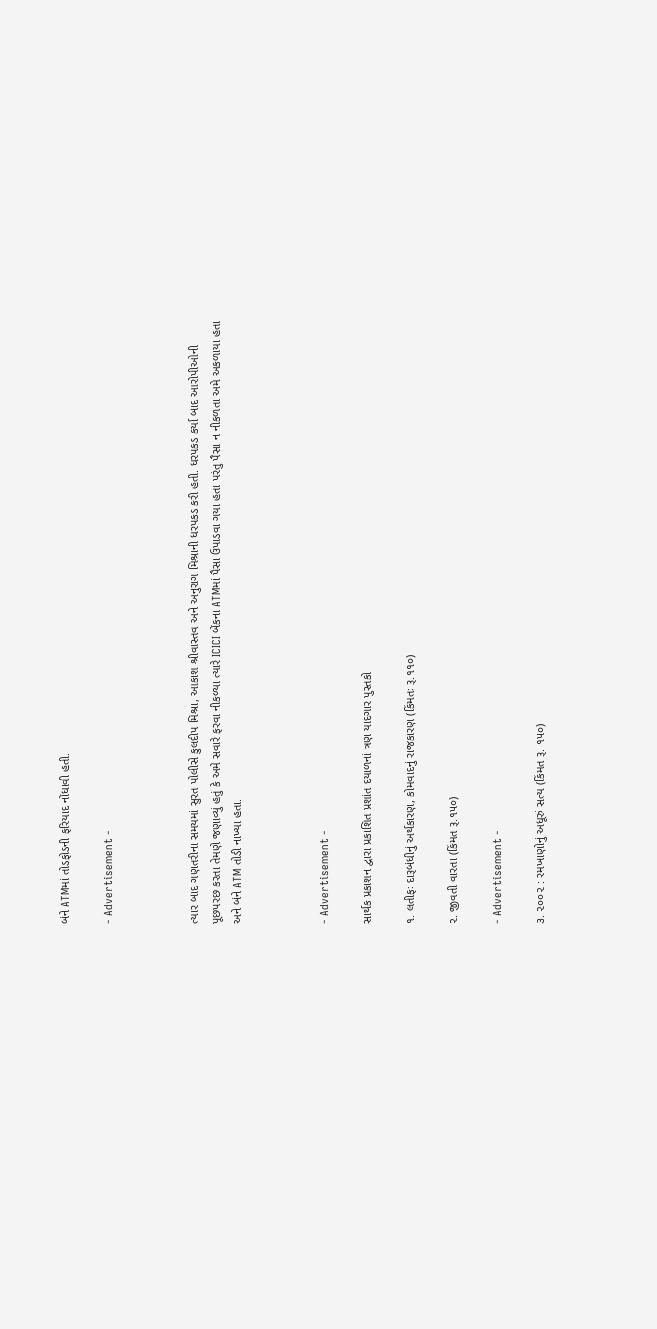બંને ATMમાં તોડફોડની ફરિયાદ નોંધાવી હતી.

- Advertisement -



ત્યાર બાદ ગણતરીના સમયમાં સુરત પોલીસે કુલદીપ મિશ્રા, આકાશ શ્રીવાસ્તવ અને અનુરાગ મિશ્રાની ધરપકડ કરી હતી. ધરપકડ કર્યા બાદ આરોપીઓની પૂછપરછ કરતા તેમણે જણાવ્યું હતું કે અમે સવારે ફરવા નીકળ્યા ત્યારે ICICI બેંકના ATMમાં પૈસા ઉપાડવા ગયા હતા પરંતુ પૈસા ન નીકળતા અમે અકળાયા હતા અને બંને ATM તોડી નાખ્યા હતા.



- Advertisement -

સાર્થક પ્રકાશન દ્વારા પ્રકાશિત પ્રશાંત દયાળનાં ત્રણ યાદગાર પુસ્તકો

૧. લતીફઃ દારૂબંધીનું અર્થકારણ, કોમવાદનું રાજકારણ (કિંમતઃ રૂ.૧૧૦)

૨. જીવતી વારતા (કિંમત રૂ.૧૫૦)

- Advertisement -

૩. ૨૦૦૨ : રમખાણોનું અધૂરું સત્ય (કિંમત રૂ. ૧૫૦)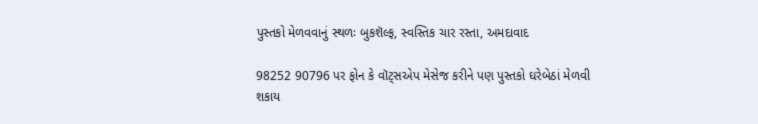પુસ્તકો મેળવવાનું સ્થળઃ બુકશૅલ્ફ, સ્વસ્તિક ચાર રસ્તા, અમદાવાદ

98252 90796 પર ફોન કે વૉટ્સએપ મેસેજ કરીને પણ પુસ્તકો ઘરેબેઠાં મેળવી શકાય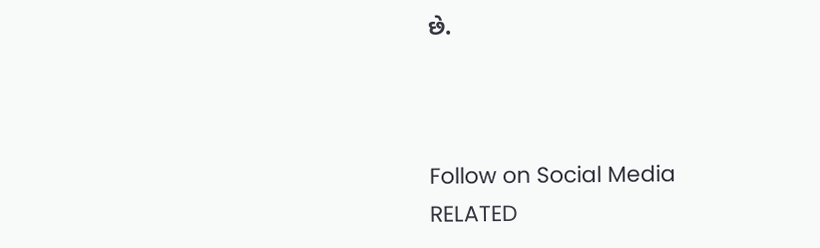છે.



Follow on Social Media
RELATED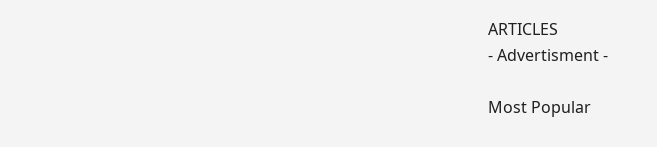ARTICLES
- Advertisment -

Most Popular